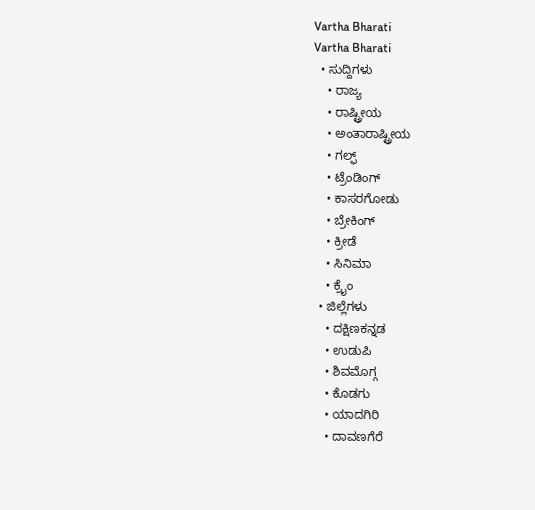Vartha Bharati
Vartha Bharati
  • ಸುದ್ದಿಗಳು
    • ರಾಜ್ಯ
    • ರಾಷ್ಟ್ರೀಯ
    • ಅಂತಾರಾಷ್ಟ್ರೀಯ
    • ಗಲ್ಫ್
    • ಟ್ರೆಂಡಿಂಗ್
    • ಕಾಸರಗೋಡು
    • ಬ್ರೇಕಿಂಗ್
    • ಕ್ರೀಡೆ
    • ಸಿನಿಮಾ
    • ಕ್ರೈಂ
  • ಜಿಲ್ಲೆಗಳು
    • ದಕ್ಷಿಣಕನ್ನಡ
    • ಉಡುಪಿ
    • ಶಿವಮೊಗ್ಗ
    • ಕೊಡಗು
    • ಯಾದಗಿರಿ
    • ದಾವಣಗೆರೆ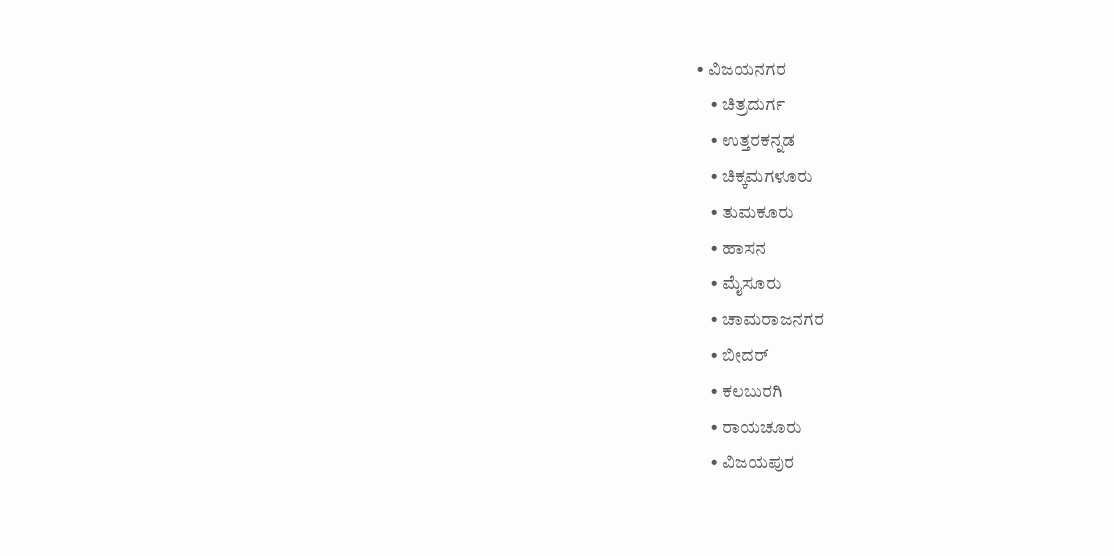• ವಿಜಯನಗರ
    • ಚಿತ್ರದುರ್ಗ
    • ಉತ್ತರಕನ್ನಡ
    • ಚಿಕ್ಕಮಗಳೂರು
    • ತುಮಕೂರು
    • ಹಾಸನ
    • ಮೈಸೂರು
    • ಚಾಮರಾಜನಗರ
    • ಬೀದರ್‌
    • ಕಲಬುರಗಿ
    • ರಾಯಚೂರು
    • ವಿಜಯಪುರ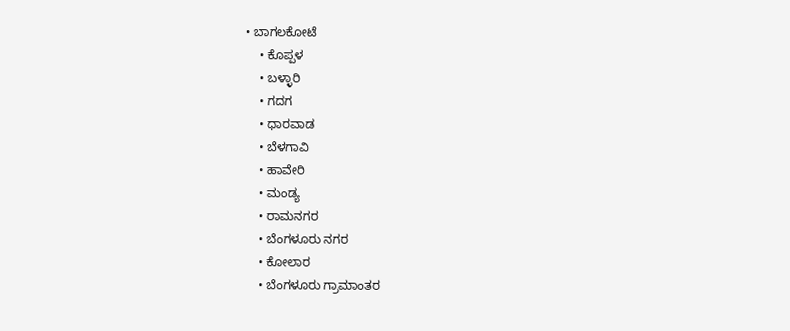• ಬಾಗಲಕೋಟೆ
    • ಕೊಪ್ಪಳ
    • ಬಳ್ಳಾರಿ
    • ಗದಗ
    • ಧಾರವಾಡ‌
    • ಬೆಳಗಾವಿ
    • ಹಾವೇರಿ
    • ಮಂಡ್ಯ
    • ರಾಮನಗರ
    • ಬೆಂಗಳೂರು ನಗರ
    • ಕೋಲಾರ
    • ಬೆಂಗಳೂರು ಗ್ರಾಮಾಂತರ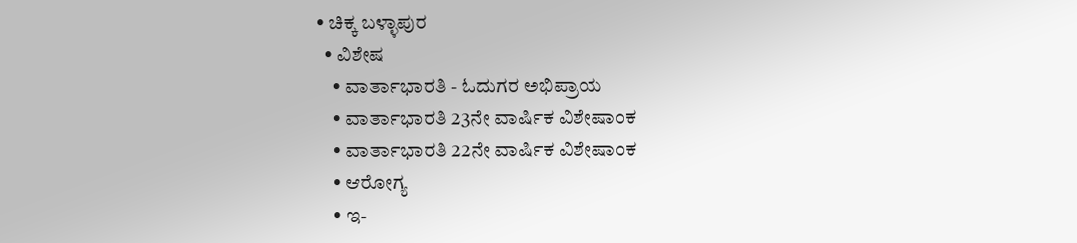• ಚಿಕ್ಕ ಬಳ್ಳಾಪುರ
  • ವಿಶೇಷ
    • ವಾರ್ತಾಭಾರತಿ - ಓದುಗರ ಅಭಿಪ್ರಾಯ
    • ವಾರ್ತಾಭಾರತಿ 23ನೇ ವಾರ್ಷಿಕ ವಿಶೇಷಾಂಕ
    • ವಾರ್ತಾಭಾರತಿ 22ನೇ ವಾರ್ಷಿಕ ವಿಶೇಷಾಂಕ
    • ಆರೋಗ್ಯ
    • ಇ-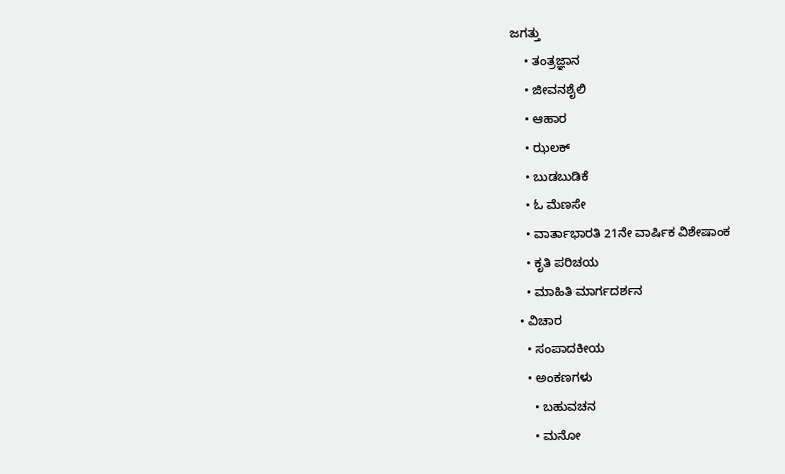ಜಗತ್ತು
    • ತಂತ್ರಜ್ಞಾನ
    • ಜೀವನಶೈಲಿ
    • ಆಹಾರ
    • ಝಲಕ್
    • ಬುಡಬುಡಿಕೆ
    • ಓ ಮೆಣಸೇ
    • ವಾರ್ತಾಭಾರತಿ 21ನೇ ವಾರ್ಷಿಕ ವಿಶೇಷಾಂಕ
    • ಕೃತಿ ಪರಿಚಯ
    • ಮಾಹಿತಿ ಮಾರ್ಗದರ್ಶನ
  • ವಿಚಾರ
    • ಸಂಪಾದಕೀಯ
    • ಅಂಕಣಗಳು
      • ಬಹುವಚನ
      • ಮನೋ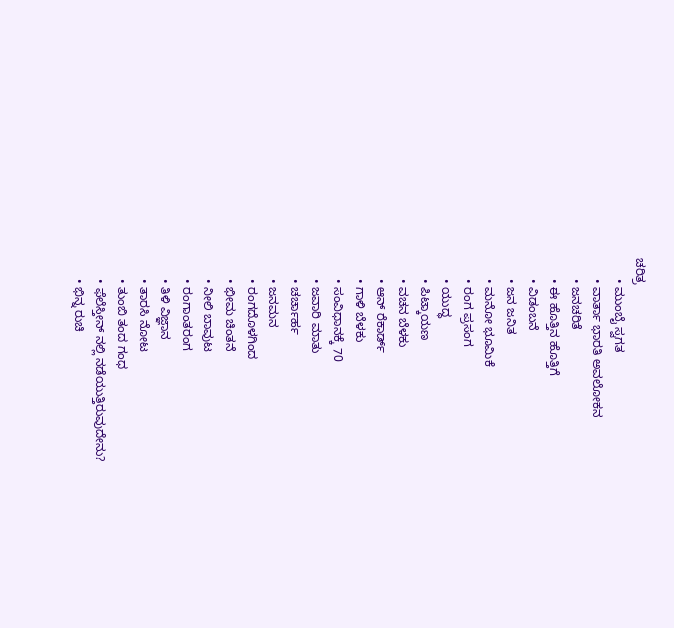ಚರಿತ್ರ
      • ಮುಂಬೈ ಸ್ವಗತ
      • ವಾರ್ತಾ ಭಾರತಿ ಅವಲೋಕನ
      • ಜನಚರಿತೆ
      • ಈ ಹೊತ್ತಿನ ಹೊತ್ತಿಗೆ
      • ವಿಡಂಬನೆ
      • ಜನ ಜನಿತ
      • ಮನೋ ಭೂಮಿಕೆ
      • ರಂಗ ಪ್ರಸಂಗ
      • ಯುದ್ಧ
      • ಪಿಟ್ಕಾಯಣ
      • ವಚನ ಬೆಳಕು
      • ಆನ್ ರೆಕಾರ್ಡ್
      • ಗಾಳಿ ಬೆಳಕು
      • ಸಂವಿಧಾನಕ್ಕೆ 70
      • ಜವಾರಿ ಮಾತು
      • ಚರ್ಚಾರ್ಹ
      • ಜನಮನ
      • ರಂಗದೊಳಗಿಂದ
      • ಭೀಮ ಚಿಂತನೆ
      • ನೀಲಿ ಬಾವುಟ
      • ರಂಗಾಂತರಂಗ
      • ತಿಳಿ ವಿಜ್ಞಾನ
      • ತಾರಸಿ ನೋಟ
      • ತುಂಬಿ ತಂದ ಗಂಧ
      • ಫೆಲೆಸ್ತೀನ್ ‌ನಲ್ಲಿ ನಡೆಯುತ್ತಿರುವುದೇನು?
      • ಭಿನ್ನ ರುಚಿ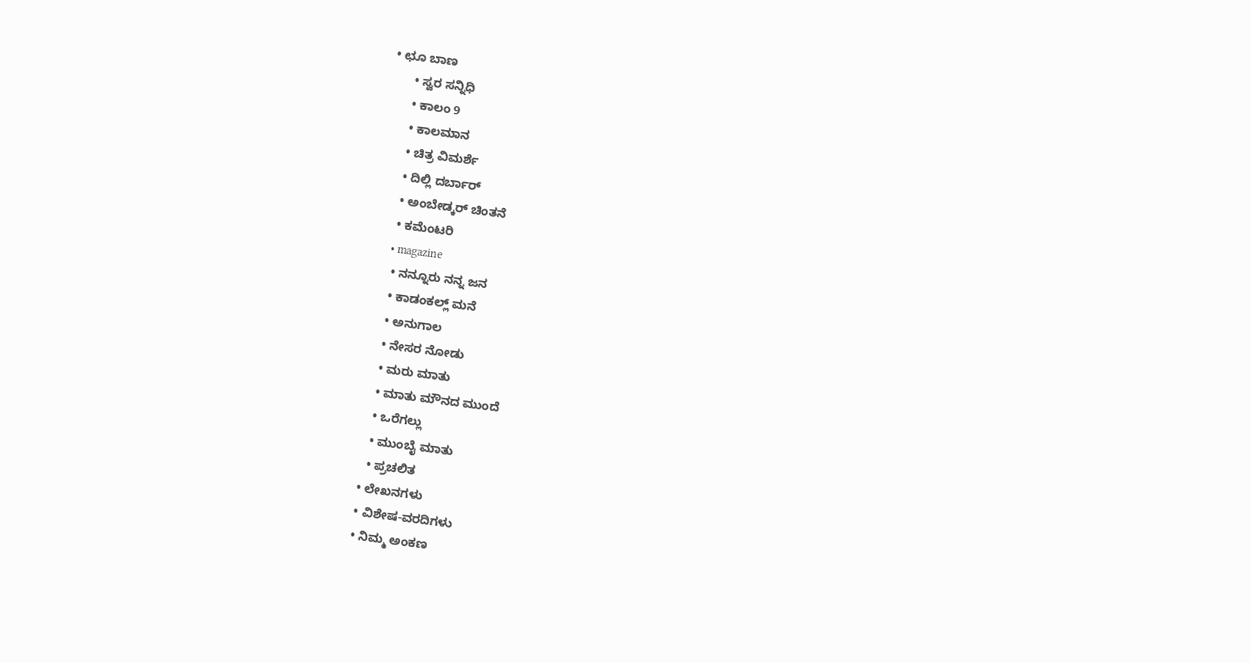• ಛೂ ಬಾಣ
      • ಸ್ವರ ಸನ್ನಿಧಿ
      • ಕಾಲಂ 9
      • ಕಾಲಮಾನ
      • ಚಿತ್ರ ವಿಮರ್ಶೆ
      • ದಿಲ್ಲಿ ದರ್ಬಾರ್
      • ಅಂಬೇಡ್ಕರ್ ಚಿಂತನೆ
      • ಕಮೆಂಟರಿ
      • magazine
      • ನನ್ನೂರು ನನ್ನ ಜನ
      • ಕಾಡಂಕಲ್ಲ್ ಮನೆ
      • ಅನುಗಾಲ
      • ನೇಸರ ನೋಡು
      • ಮರು ಮಾತು
      • ಮಾತು ಮೌನದ ಮುಂದೆ
      • ಒರೆಗಲ್ಲು
      • ಮುಂಬೈ ಮಾತು
      • ಪ್ರಚಲಿತ
    • ಲೇಖನಗಳು
    • ವಿಶೇಷ-ವರದಿಗಳು
    • ನಿಮ್ಮ ಅಂಕಣ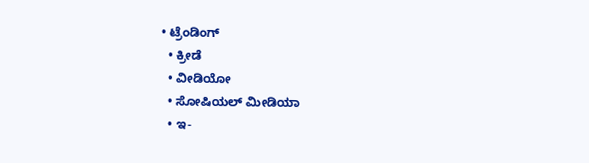• ಟ್ರೆಂಡಿಂಗ್
  • ಕ್ರೀಡೆ
  • ವೀಡಿಯೋ
  • ಸೋಷಿಯಲ್ ಮೀಡಿಯಾ
  • ಇ-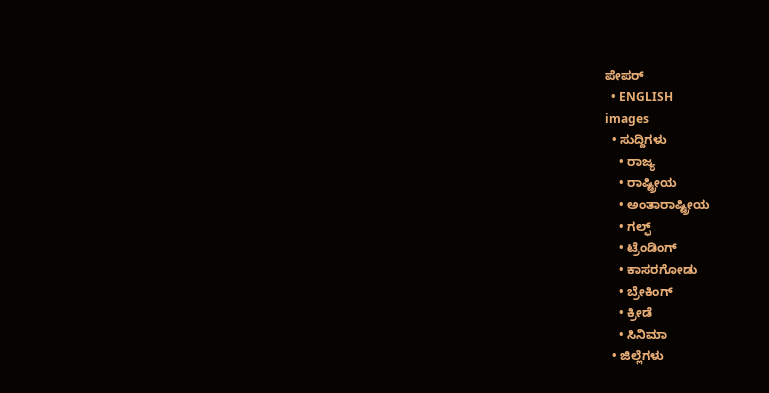ಪೇಪರ್
  • ENGLISH
images
  • ಸುದ್ದಿಗಳು
    • ರಾಜ್ಯ
    • ರಾಷ್ಟ್ರೀಯ
    • ಅಂತಾರಾಷ್ಟ್ರೀಯ
    • ಗಲ್ಫ್
    • ಟ್ರೆಂಡಿಂಗ್
    • ಕಾಸರಗೋಡು
    • ಬ್ರೇಕಿಂಗ್
    • ಕ್ರೀಡೆ
    • ಸಿನಿಮಾ
  • ಜಿಲ್ಲೆಗಳು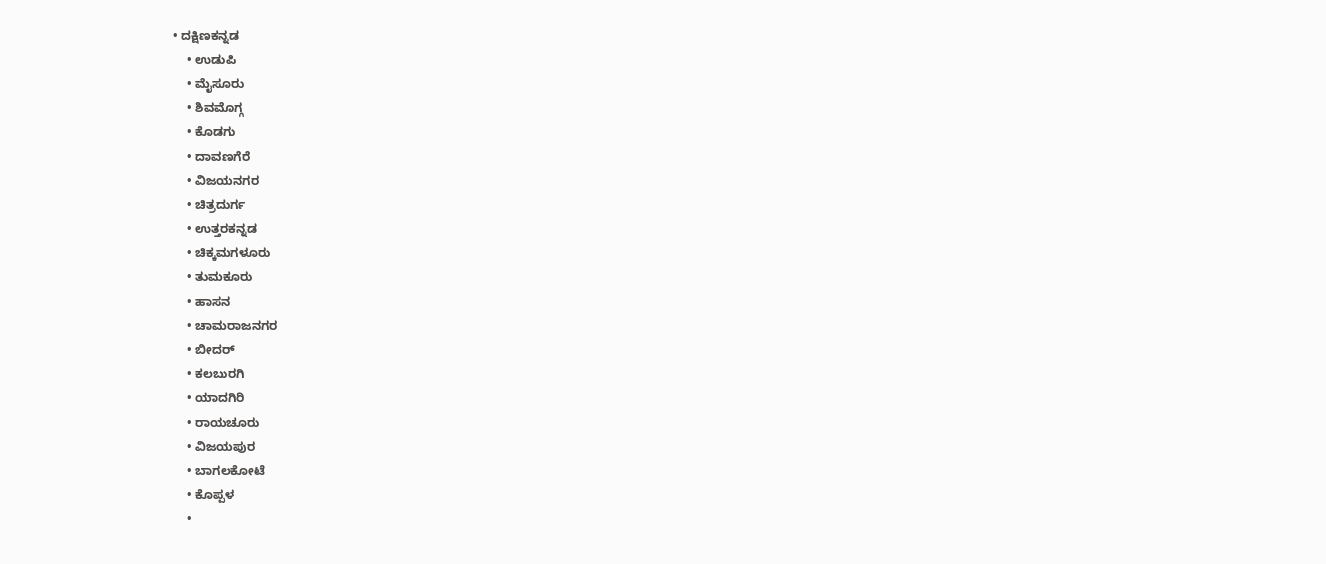• ದಕ್ಷಿಣಕನ್ನಡ
    • ಉಡುಪಿ
    • ಮೈಸೂರು
    • ಶಿವಮೊಗ್ಗ
    • ಕೊಡಗು
    • ದಾವಣಗೆರೆ
    • ವಿಜಯನಗರ
    • ಚಿತ್ರದುರ್ಗ
    • ಉತ್ತರಕನ್ನಡ
    • ಚಿಕ್ಕಮಗಳೂರು
    • ತುಮಕೂರು
    • ಹಾಸನ
    • ಚಾಮರಾಜನಗರ
    • ಬೀದರ್‌
    • ಕಲಬುರಗಿ
    • ಯಾದಗಿರಿ
    • ರಾಯಚೂರು
    • ವಿಜಯಪುರ
    • ಬಾಗಲಕೋಟೆ
    • ಕೊಪ್ಪಳ
    •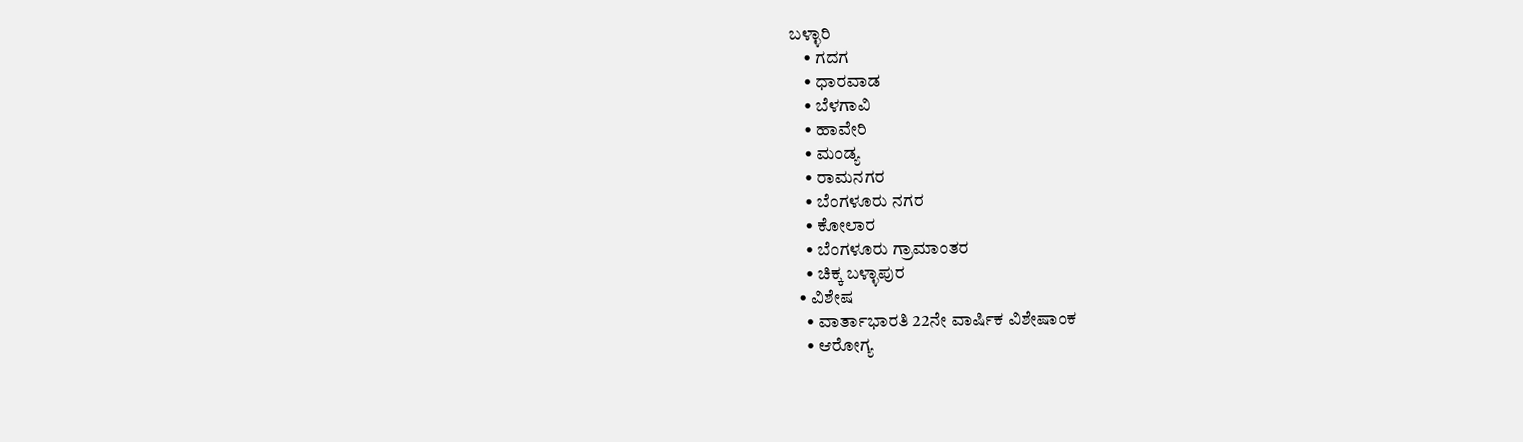ಬಳ್ಳಾರಿ
    • ಗದಗ
    • ಧಾರವಾಡ
    • ಬೆಳಗಾವಿ
    • ಹಾವೇರಿ
    • ಮಂಡ್ಯ
    • ರಾಮನಗರ
    • ಬೆಂಗಳೂರು ನಗರ
    • ಕೋಲಾರ
    • ಬೆಂಗಳೂರು ಗ್ರಾಮಾಂತರ
    • ಚಿಕ್ಕ ಬಳ್ಳಾಪುರ
  • ವಿಶೇಷ
    • ವಾರ್ತಾಭಾರತಿ 22ನೇ ವಾರ್ಷಿಕ ವಿಶೇಷಾಂಕ
    • ಆರೋಗ್ಯ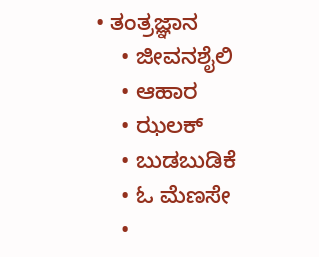• ತಂತ್ರಜ್ಞಾನ
    • ಜೀವನಶೈಲಿ
    • ಆಹಾರ
    • ಝಲಕ್
    • ಬುಡಬುಡಿಕೆ
    • ಓ ಮೆಣಸೇ
    •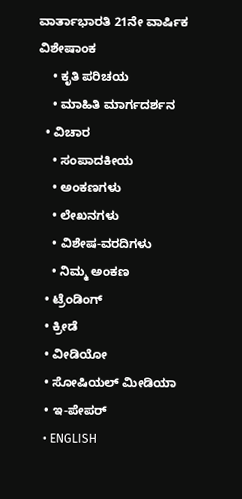ವಾರ್ತಾಭಾರತಿ 21ನೇ ವಾರ್ಷಿಕ ವಿಶೇಷಾಂಕ
    • ಕೃತಿ ಪರಿಚಯ
    • ಮಾಹಿತಿ ಮಾರ್ಗದರ್ಶನ
  • ವಿಚಾರ
    • ಸಂಪಾದಕೀಯ
    • ಅಂಕಣಗಳು
    • ಲೇಖನಗಳು
    • ವಿಶೇಷ-ವರದಿಗಳು
    • ನಿಮ್ಮ ಅಂಕಣ
  • ಟ್ರೆಂಡಿಂಗ್
  • ಕ್ರೀಡೆ
  • ವೀಡಿಯೋ
  • ಸೋಷಿಯಲ್ ಮೀಡಿಯಾ
  • ಇ-ಪೇಪರ್
  • ENGLISH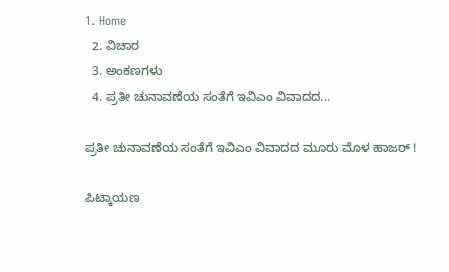1. Home
  2. ವಿಚಾರ
  3. ಅಂಕಣಗಳು
  4. ಪ್ರತೀ ಚುನಾವಣೆಯ ಸಂತೆಗೆ ಇವಿಎಂ ವಿವಾದದ...

ಪ್ರತೀ ಚುನಾವಣೆಯ ಸಂತೆಗೆ ಇವಿಎಂ ವಿವಾದದ ಮೂರು ಮೊಳ ಹಾಜರ್ !

ಪಿಟ್ಕಾಯಣ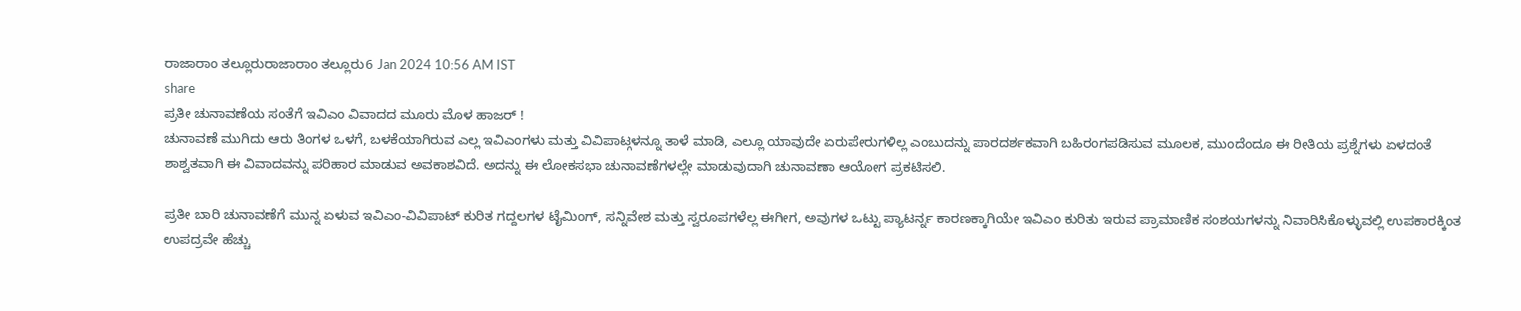ರಾಜಾರಾಂ ತಲ್ಲೂರುರಾಜಾರಾಂ ತಲ್ಲೂರು6 Jan 2024 10:56 AM IST
share
ಪ್ರತೀ ಚುನಾವಣೆಯ ಸಂತೆಗೆ ಇವಿಎಂ ವಿವಾದದ ಮೂರು ಮೊಳ ಹಾಜರ್ !
ಚುನಾವಣೆ ಮುಗಿದು ಆರು ತಿಂಗಳ ಒಳಗೆ, ಬಳಕೆಯಾಗಿರುವ ಎಲ್ಲ ಇವಿಎಂಗಳು ಮತ್ತು ವಿವಿಪಾಟ್ಗಳನ್ನೂ ತಾಳೆ ಮಾಡಿ, ಎಲ್ಲೂ ಯಾವುದೇ ಏರುಪೇರುಗಳಿಲ್ಲ ಎಂಬುದನ್ನು ಪಾರದರ್ಶಕವಾಗಿ ಬಹಿರಂಗಪಡಿಸುವ ಮೂಲಕ, ಮುಂದೆಂದೂ ಈ ರೀತಿಯ ಪ್ರಶ್ನೆಗಳು ಏಳದಂತೆ ಶಾಶ್ವತವಾಗಿ ಈ ವಿವಾದವನ್ನು ಪರಿಹಾರ ಮಾಡುವ ಅವಕಾಶವಿದೆ. ಅದನ್ನು ಈ ಲೋಕಸಭಾ ಚುನಾವಣೆಗಳಲ್ಲೇ ಮಾಡುವುದಾಗಿ ಚುನಾವಣಾ ಆಯೋಗ ಪ್ರಕಟಿಸಲಿ.

ಪ್ರತೀ ಬಾರಿ ಚುನಾವಣೆಗೆ ಮುನ್ನ ಏಳುವ ಇವಿಎಂ-ವಿವಿಪಾಟ್ ಕುರಿತ ಗದ್ದಲಗಳ ಟೈಮಿಂಗ್, ಸನ್ನಿವೇಶ ಮತ್ತು ಸ್ವರೂಪಗಳೆಲ್ಲ ಈಗೀಗ, ಅವುಗಳ ಒಟ್ಟು ಪ್ಯಾಟರ್ನ್ನ ಕಾರಣಕ್ಕಾಗಿಯೇ ಇವಿಎಂ ಕುರಿತು ಇರುವ ಪ್ರಾಮಾಣಿಕ ಸಂಶಯಗಳನ್ನು ನಿವಾರಿಸಿಕೊಳ್ಳುವಲ್ಲಿ ಉಪಕಾರಕ್ಕಿಂತ ಉಪದ್ರವೇ ಹೆಚ್ಚು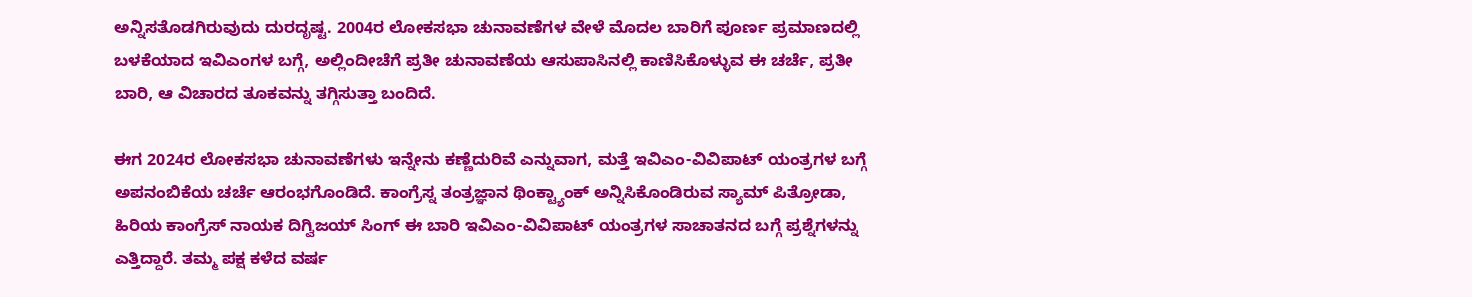ಅನ್ನಿಸತೊಡಗಿರುವುದು ದುರದೃಷ್ಟ. 2004ರ ಲೋಕಸಭಾ ಚುನಾವಣೆಗಳ ವೇಳೆ ಮೊದಲ ಬಾರಿಗೆ ಪೂರ್ಣ ಪ್ರಮಾಣದಲ್ಲಿ ಬಳಕೆಯಾದ ಇವಿಎಂಗಳ ಬಗ್ಗೆ, ಅಲ್ಲಿಂದೀಚೆಗೆ ಪ್ರತೀ ಚುನಾವಣೆಯ ಆಸುಪಾಸಿನಲ್ಲಿ ಕಾಣಿಸಿಕೊಳ್ಳುವ ಈ ಚರ್ಚೆ, ಪ್ರತೀ ಬಾರಿ, ಆ ವಿಚಾರದ ತೂಕವನ್ನು ತಗ್ಗಿಸುತ್ತಾ ಬಂದಿದೆ.

ಈಗ 2024ರ ಲೋಕಸಭಾ ಚುನಾವಣೆಗಳು ಇನ್ನೇನು ಕಣ್ಣೆದುರಿವೆ ಎನ್ನುವಾಗ, ಮತ್ತೆ ಇವಿಎಂ-ವಿವಿಪಾಟ್ ಯಂತ್ರಗಳ ಬಗ್ಗೆ ಅಪನಂಬಿಕೆಯ ಚರ್ಚೆ ಆರಂಭಗೊಂಡಿದೆ. ಕಾಂಗ್ರೆಸ್ನ ತಂತ್ರಜ್ಞಾನ ಥಿಂಕ್ಟ್ಯಾಂಕ್ ಅನ್ನಿಸಿಕೊಂಡಿರುವ ಸ್ಯಾಮ್ ಪಿತ್ರೋಡಾ, ಹಿರಿಯ ಕಾಂಗ್ರೆಸ್ ನಾಯಕ ದಿಗ್ವಿಜಯ್ ಸಿಂಗ್ ಈ ಬಾರಿ ಇವಿಎಂ-ವಿವಿಪಾಟ್ ಯಂತ್ರಗಳ ಸಾಚಾತನದ ಬಗ್ಗೆ ಪ್ರಶ್ನೆಗಳನ್ನು ಎತ್ತಿದ್ದಾರೆ. ತಮ್ಮ ಪಕ್ಷ ಕಳೆದ ವರ್ಷ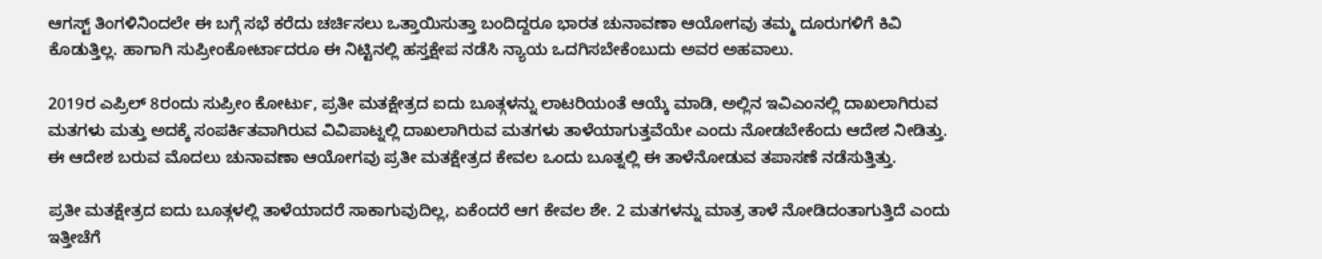ಆಗಸ್ಟ್ ತಿಂಗಳಿನಿಂದಲೇ ಈ ಬಗ್ಗೆ ಸಭೆ ಕರೆದು ಚರ್ಚಿಸಲು ಒತ್ತಾಯಿಸುತ್ತಾ ಬಂದಿದ್ದರೂ ಭಾರತ ಚುನಾವಣಾ ಆಯೋಗವು ತಮ್ಮ ದೂರುಗಳಿಗೆ ಕಿವಿ ಕೊಡುತ್ತಿಲ್ಲ. ಹಾಗಾಗಿ ಸುಪ್ರೀಂಕೋರ್ಟಾದರೂ ಈ ನಿಟ್ಟಿನಲ್ಲಿ ಹಸ್ತಕ್ಷೇಪ ನಡೆಸಿ ನ್ಯಾಯ ಒದಗಿಸಬೇಕೆಂಬುದು ಅವರ ಅಹವಾಲು.

2019ರ ಎಪ್ರಿಲ್ 8ರಂದು ಸುಪ್ರೀಂ ಕೋರ್ಟು, ಪ್ರತೀ ಮತಕ್ಷೇತ್ರದ ಐದು ಬೂತ್ಗಳನ್ನು ಲಾಟರಿಯಂತೆ ಆಯ್ಕೆ ಮಾಡಿ, ಅಲ್ಲಿನ ಇವಿಎಂನಲ್ಲಿ ದಾಖಲಾಗಿರುವ ಮತಗಳು ಮತ್ತು ಅದಕ್ಕೆ ಸಂಪರ್ಕಿತವಾಗಿರುವ ವಿವಿಪಾಟ್ನಲ್ಲಿ ದಾಖಲಾಗಿರುವ ಮತಗಳು ತಾಳೆಯಾಗುತ್ತವೆಯೇ ಎಂದು ನೋಡಬೇಕೆಂದು ಆದೇಶ ನೀಡಿತ್ತು. ಈ ಆದೇಶ ಬರುವ ಮೊದಲು ಚುನಾವಣಾ ಆಯೋಗವು ಪ್ರತೀ ಮತಕ್ಷೇತ್ರದ ಕೇವಲ ಒಂದು ಬೂತ್ನಲ್ಲಿ ಈ ತಾಳೆನೋಡುವ ತಪಾಸಣೆ ನಡೆಸುತ್ತಿತ್ತು.

ಪ್ರತೀ ಮತಕ್ಷೇತ್ರದ ಐದು ಬೂತ್ಗಳಲ್ಲಿ ತಾಳೆಯಾದರೆ ಸಾಕಾಗುವುದಿಲ್ಲ, ಏಕೆಂದರೆ ಆಗ ಕೇವಲ ಶೇ. 2 ಮತಗಳನ್ನು ಮಾತ್ರ ತಾಳೆ ನೋಡಿದಂತಾಗುತ್ತಿದೆ ಎಂದು ಇತ್ತೀಚೆಗೆ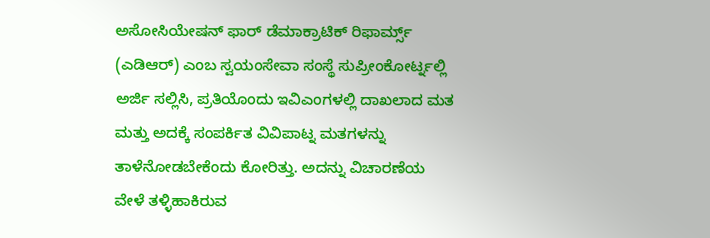ಅಸೋಸಿಯೇಷನ್ ಫಾರ್ ಡೆಮಾಕ್ರಾಟಿಕ್ ರಿಫಾರ್ಮ್ಸ್ (ಎಡಿಆರ್) ಎಂಬ ಸ್ವಯಂಸೇವಾ ಸಂಸ್ಥೆ ಸುಪ್ರೀಂಕೋರ್ಟ್ನಲ್ಲಿ ಅರ್ಜಿ ಸಲ್ಲಿಸಿ, ಪ್ರತಿಯೊಂದು ಇವಿಎಂಗಳಲ್ಲಿ ದಾಖಲಾದ ಮತ ಮತ್ತು ಅದಕ್ಕೆ ಸಂಪರ್ಕಿತ ವಿವಿಪಾಟ್ನ ಮತಗಳನ್ನು ತಾಳೆನೋಡಬೇಕೆಂದು ಕೋರಿತ್ತು. ಅದನ್ನು ವಿಚಾರಣೆಯ ವೇಳೆ ತಳ್ಳಿಹಾಕಿರುವ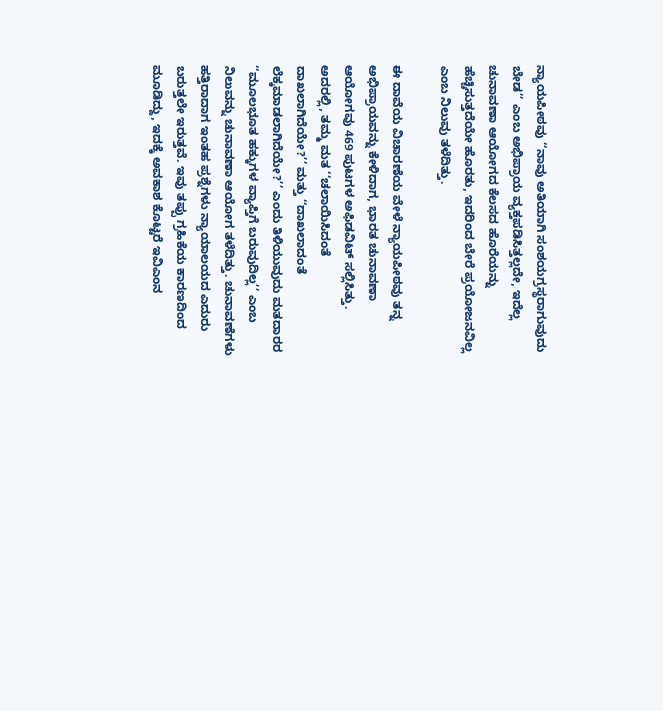ನ್ಯಾಯಪೀಠವು ‘‘ನಾವು ಅತಿಯಾಗಿ ಸಂಶಯಗ್ರಸ್ಥರಾಗುವುದು ಬೇಡ’’ ಎಂಬ ಅಭಿಪ್ರಾಯ ವ್ಯಕ್ತಪಡಿಸಿತ್ತಲ್ಲದೇ, ಇದೆಲ್ಲ ಚುನಾವಣಾ ಆಯೋಗದ ಕೆಲಸದ ಹೊರೆಯನ್ನು ಹೆಚ್ಚಿಸುತ್ತದೆಯೇ ಹೊರತು, ಇದರಿಂದ ಬೇರೆ ಪ್ರಯೋಜನವಿಲ್ಲ ಎಂಬ ನಿಲುವು ತಳೆದಿತ್ತು.

ಈ ದಾವೆಯ ವಿಚಾರಣೆಯ ವೇಳೆ ನ್ಯಾಯಪೀಠವು ತನ್ನ ಅಭಿಪ್ರಾಯವನ್ನು ಕೇಳಿದಾಗ, ಭಾರತ ಚುನಾವಣಾ ಆಯೋಗವು 469 ಪುಟಗಳ ಅಫಿಡವಿಟ್ ಸಲ್ಲಿಸಿತ್ತು. ಅದರಲ್ಲಿ, ತಮ್ಮ ಮತ ‘‘ಚಲಾಯಿಸಿದಂತೆ ದಾಖಲಾಗಿದೆಯೇ?’’ ಮತ್ತು ‘‘ದಾಖಲಾದಂತೆ ಲೆಕ್ಕಮಾಡಲಾಗಿದೆಯೇ?’’ ಎಂದು ತಿಳಿಯುವುದು ಮತದಾರರ ‘‘ಮೂಲಭೂತ ಹಕ್ಕುಗಳ ವ್ಯಾಪ್ತಿಗೆ ಬರುವುದಿಲ್ಲ’’ ಎಂಬ ನಿಲುವನ್ನು ಚುನಾವಣಾ ಆಯೋಗ ತಳೆದಿತ್ತು. ಚುನಾವಣೆಗಳು ಹತ್ತಿರಾದಾಗ ಇಂತಹ ಪ್ರಶ್ನೆಗಳು ನ್ಯಾಯಾಲಯದ ಎದುರು ಬರುತ್ತಲೇ ಇರುತ್ತವೆ. ಇವು ತಪ್ಪು ಗ್ರಹಿಕೆಯ ಕಾರಣದಿಂದ ಮೂಡಿದ್ದು, ಇದಕ್ಕೆ ಅವಕಾಶ ಕೊಟ್ಟರೆ ಇವಿಎಂನ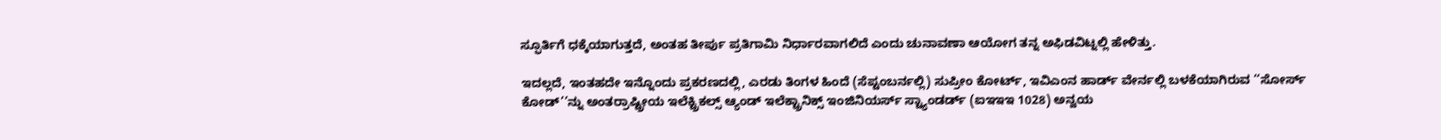ಸ್ಫೂರ್ತಿಗೆ ಧಕ್ಕೆಯಾಗುತ್ತದೆ, ಅಂತಹ ತೀರ್ಪು ಪ್ರತಿಗಾಮಿ ನಿರ್ಧಾರವಾಗಲಿದೆ ಎಂದು ಚುನಾವಣಾ ಆಯೋಗ ತನ್ನ ಅಫಿಡವಿಟ್ನಲ್ಲಿ ಹೇಳಿತ್ತು.

ಇದಲ್ಲದೆ, ಇಂತಹದೇ ಇನ್ನೊಂದು ಪ್ರಕರಣದಲ್ಲಿ, ಎರಡು ತಿಂಗಳ ಹಿಂದೆ (ಸೆಪ್ಟಂಬರ್ನಲ್ಲಿ) ಸುಪ್ರೀಂ ಕೋರ್ಟ್, ಇವಿಎಂನ ಹಾರ್ಡ್ ವೇರ್ನಲ್ಲಿ ಬಳಕೆಯಾಗಿರುವ ‘‘ಸೋರ್ಸ್ ಕೋಡ್’’ನ್ನು ಅಂತರ್ರಾಷ್ಟ್ರೀಯ ಇಲೆಕ್ಟ್ರಿಕಲ್ಸ್ ಆ್ಯಂಡ್ ಇಲೆಕ್ಟ್ರಾನಿಕ್ಸ್ ಇಂಜಿನಿಯರ್ಸ್ ಸ್ಟ್ಯಾಂಡರ್ಡ್ (ಐಇಇಇ 1028) ಅನ್ವಯ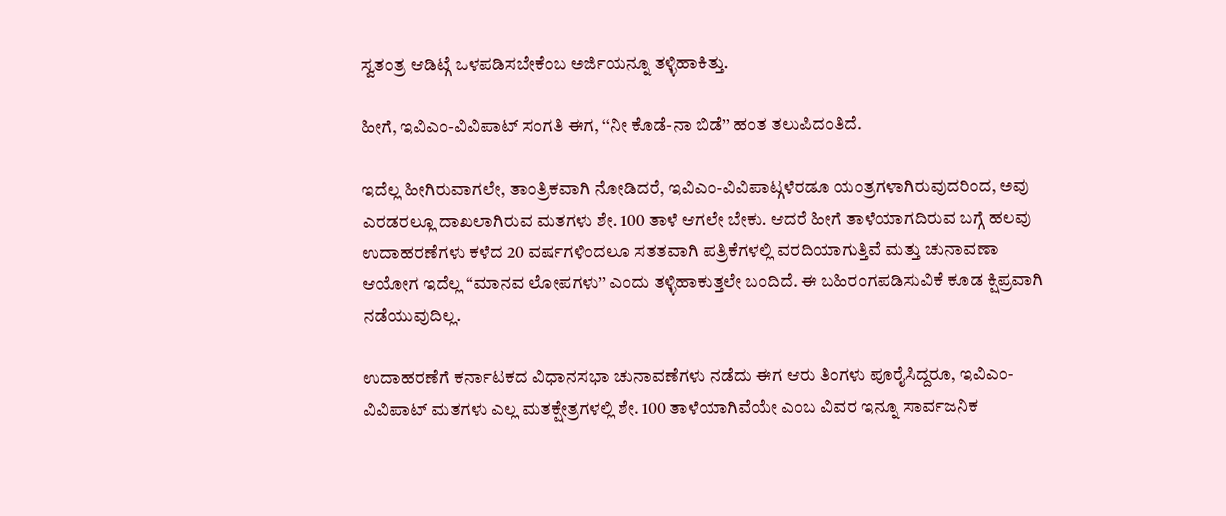ಸ್ವತಂತ್ರ ಆಡಿಟ್ಗೆ ಒಳಪಡಿಸಬೇಕೆಂಬ ಅರ್ಜಿಯನ್ನೂ ತಳ್ಳಿಹಾಕಿತ್ತು.

ಹೀಗೆ, ಇವಿಎಂ-ವಿವಿಪಾಟ್ ಸಂಗತಿ ಈಗ, ‘‘ನೀ ಕೊಡೆ-ನಾ ಬಿಡೆ’’ ಹಂತ ತಲುಪಿದಂತಿದೆ.

ಇದೆಲ್ಲ ಹೀಗಿರುವಾಗಲೇ, ತಾಂತ್ರಿಕವಾಗಿ ನೋಡಿದರೆ, ಇವಿಎಂ-ವಿವಿಪಾಟ್ಗಳೆರಡೂ ಯಂತ್ರಗಳಾಗಿರುವುದರಿಂದ, ಅವು ಎರಡರಲ್ಲೂ ದಾಖಲಾಗಿರುವ ಮತಗಳು ಶೇ. 100 ತಾಳೆ ಆಗಲೇ ಬೇಕು. ಆದರೆ ಹೀಗೆ ತಾಳೆಯಾಗದಿರುವ ಬಗ್ಗೆ ಹಲವು ಉದಾಹರಣೆಗಳು ಕಳೆದ 20 ವರ್ಷಗಳಿಂದಲೂ ಸತತವಾಗಿ ಪತ್ರಿಕೆಗಳಲ್ಲಿ ವರದಿಯಾಗುತ್ತಿವೆ ಮತ್ತು ಚುನಾವಣಾ ಆಯೋಗ ಇದೆಲ್ಲ ‘‘ಮಾನವ ಲೋಪಗಳು’’ ಎಂದು ತಳ್ಳಿಹಾಕುತ್ತಲೇ ಬಂದಿದೆ. ಈ ಬಹಿರಂಗಪಡಿಸುವಿಕೆ ಕೂಡ ಕ್ಷಿಪ್ರವಾಗಿ ನಡೆಯುವುದಿಲ್ಲ.

ಉದಾಹರಣೆಗೆ ಕರ್ನಾಟಕದ ವಿಧಾನಸಭಾ ಚುನಾವಣೆಗಳು ನಡೆದು ಈಗ ಆರು ತಿಂಗಳು ಪೂರೈಸಿದ್ದರೂ, ಇವಿಎಂ- ವಿವಿಪಾಟ್ ಮತಗಳು ಎಲ್ಲ ಮತಕ್ಷೇತ್ರಗಳಲ್ಲಿ ಶೇ. 100 ತಾಳೆಯಾಗಿವೆಯೇ ಎಂಬ ವಿವರ ಇನ್ನೂ ಸಾರ್ವಜನಿಕ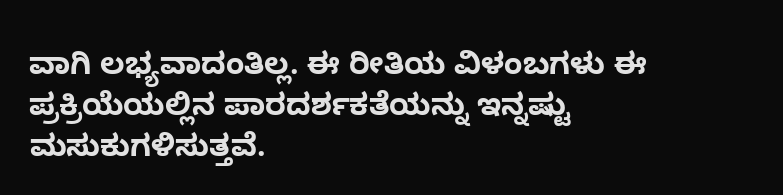ವಾಗಿ ಲಭ್ಯವಾದಂತಿಲ್ಲ. ಈ ರೀತಿಯ ವಿಳಂಬಗಳು ಈ ಪ್ರಕ್ರಿಯೆಯಲ್ಲಿನ ಪಾರದರ್ಶಕತೆಯನ್ನು ಇನ್ನಷ್ಟು ಮಸುಕುಗಳಿಸುತ್ತವೆ.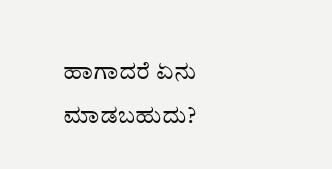ಹಾಗಾದರೆ ಏನು ಮಾಡಬಹುದು?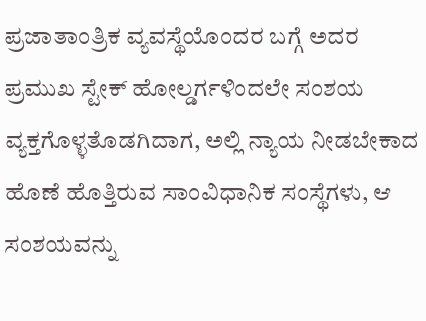ಪ್ರಜಾತಾಂತ್ರಿಕ ವ್ಯವಸ್ಥೆಯೊಂದರ ಬಗ್ಗೆ ಅದರ ಪ್ರಮುಖ ಸ್ಟೇಕ್ ಹೋಲ್ಡರ್ಗಳಿಂದಲೇ ಸಂಶಯ ವ್ಯಕ್ತಗೊಳ್ಳತೊಡಗಿದಾಗ, ಅಲ್ಲಿ ನ್ಯಾಯ ನೀಡಬೇಕಾದ ಹೊಣೆ ಹೊತ್ತಿರುವ ಸಾಂವಿಧಾನಿಕ ಸಂಸ್ಥೆಗಳು, ಆ ಸಂಶಯವನ್ನು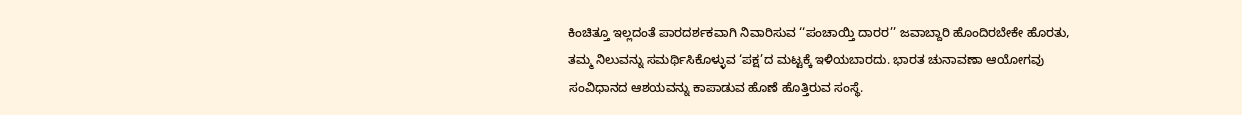ಕಿಂಚಿತ್ತೂ ಇಲ್ಲದಂತೆ ಪಾರದರ್ಶಕವಾಗಿ ನಿವಾರಿಸುವ ‘‘ಪಂಚಾಯ್ತಿ ದಾರರ’’ ಜವಾಬ್ದಾರಿ ಹೊಂದಿರಬೇಕೇ ಹೊರತು, ತಮ್ಮ ನಿಲುವನ್ನು ಸಮರ್ಥಿಸಿಕೊಳ್ಳುವ ‘ಪಕ್ಷ’ದ ಮಟ್ಟಕ್ಕೆ ಇಳಿಯಬಾರದು. ಭಾರತ ಚುನಾವಣಾ ಆಯೋಗವು ಸಂವಿಧಾನದ ಆಶಯವನ್ನು ಕಾಪಾಡುವ ಹೊಣೆ ಹೊತ್ತಿರುವ ಸಂಸ್ಥೆ.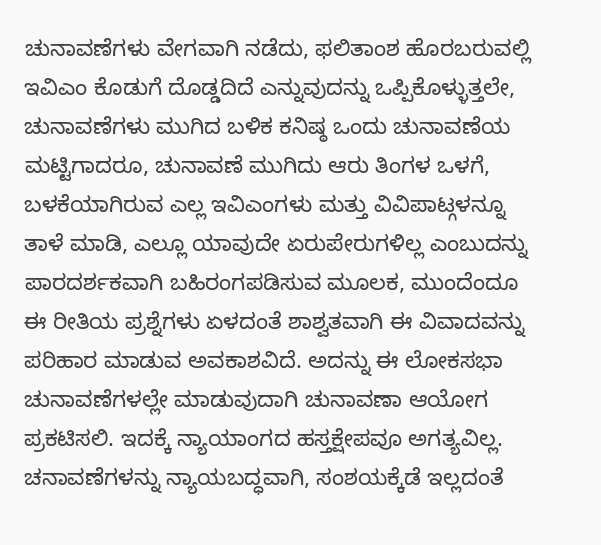ಚುನಾವಣೆಗಳು ವೇಗವಾಗಿ ನಡೆದು, ಫಲಿತಾಂಶ ಹೊರಬರುವಲ್ಲಿ ಇವಿಎಂ ಕೊಡುಗೆ ದೊಡ್ಡದಿದೆ ಎನ್ನುವುದನ್ನು ಒಪ್ಪಿಕೊಳ್ಳುತ್ತಲೇ, ಚುನಾವಣೆಗಳು ಮುಗಿದ ಬಳಿಕ ಕನಿಷ್ಠ ಒಂದು ಚುನಾವಣೆಯ ಮಟ್ಟಿಗಾದರೂ, ಚುನಾವಣೆ ಮುಗಿದು ಆರು ತಿಂಗಳ ಒಳಗೆ, ಬಳಕೆಯಾಗಿರುವ ಎಲ್ಲ ಇವಿಎಂಗಳು ಮತ್ತು ವಿವಿಪಾಟ್ಗಳನ್ನೂ ತಾಳೆ ಮಾಡಿ, ಎಲ್ಲೂ ಯಾವುದೇ ಏರುಪೇರುಗಳಿಲ್ಲ ಎಂಬುದನ್ನು ಪಾರದರ್ಶಕವಾಗಿ ಬಹಿರಂಗಪಡಿಸುವ ಮೂಲಕ, ಮುಂದೆಂದೂ ಈ ರೀತಿಯ ಪ್ರಶ್ನೆಗಳು ಏಳದಂತೆ ಶಾಶ್ವತವಾಗಿ ಈ ವಿವಾದವನ್ನು ಪರಿಹಾರ ಮಾಡುವ ಅವಕಾಶವಿದೆ. ಅದನ್ನು ಈ ಲೋಕಸಭಾ ಚುನಾವಣೆಗಳಲ್ಲೇ ಮಾಡುವುದಾಗಿ ಚುನಾವಣಾ ಆಯೋಗ ಪ್ರಕಟಿಸಲಿ. ಇದಕ್ಕೆ ನ್ಯಾಯಾಂಗದ ಹಸ್ತಕ್ಷೇಪವೂ ಅಗತ್ಯವಿಲ್ಲ. ಚನಾವಣೆಗಳನ್ನು ನ್ಯಾಯಬದ್ಧವಾಗಿ, ಸಂಶಯಕ್ಕೆಡೆ ಇಲ್ಲದಂತೆ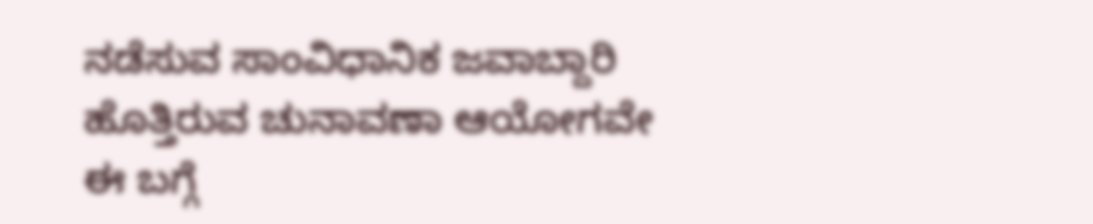ನಡೆಸುವ ಸಾಂವಿಧಾನಿಕ ಜವಾಬ್ದಾರಿ ಹೊತ್ತಿರುವ ಚುನಾವಣಾ ಆಯೋಗವೇ ಈ ಬಗ್ಗೆ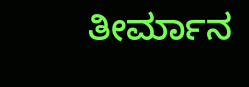ತೀರ್ಮಾನ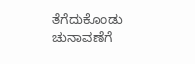ತೆಗೆದುಕೊಂಡು ಚುನಾವಣೆಗೆ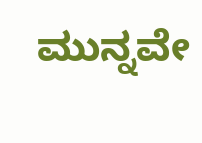ಮುನ್ನವೇ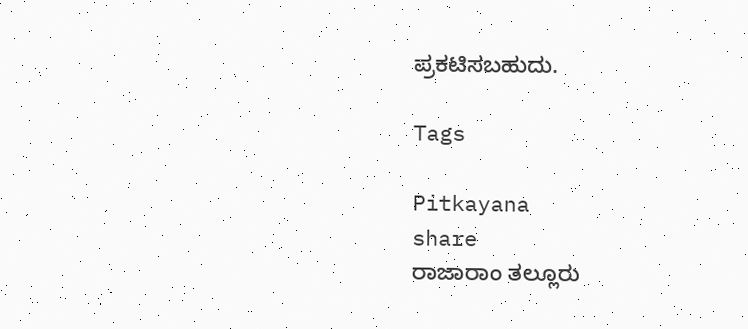ಪ್ರಕಟಿಸಬಹುದು.

Tags

Pitkayana
share
ರಾಜಾರಾಂ ತಲ್ಲೂರು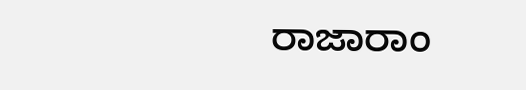ರಾಜಾರಾಂ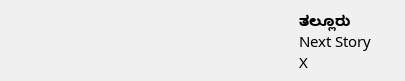ತಲ್ಲೂರು
Next Story
X